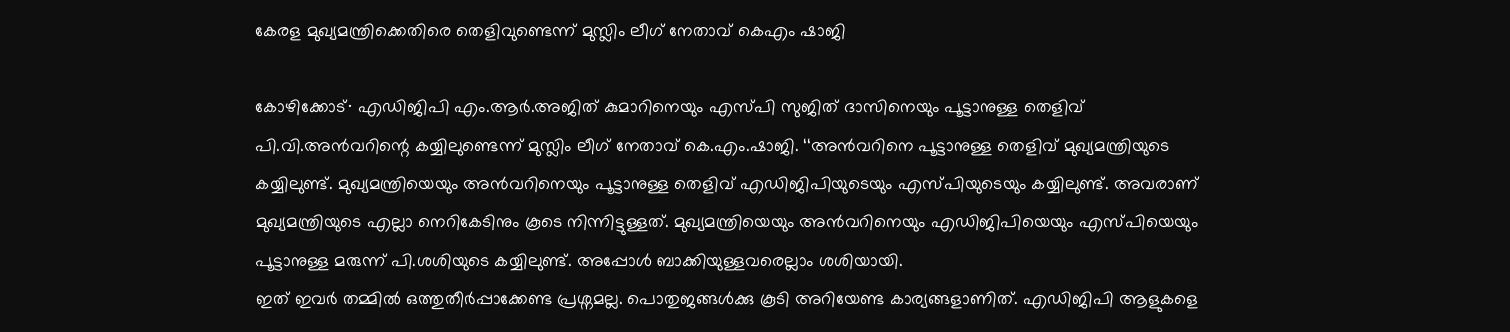കേരള മുഖ്യമന്ത്രിക്കെതിരെ തെളിവുണ്ടെന്ന് മുസ്ലിം ലീഗ് നേതാവ് കെഎം ഷാജി

കോഴിക്കോട്∙ എഡിജിപി എം.ആർ.അജിത് കുമാറിനെയും എസ്പി സുജിത് ദാസിനെയും പൂട്ടാനുള്ള തെളിവ് പി.വി.അൻവറിന്റെ കയ്യിലുണ്ടെന്ന് മുസ്ലിം ലീഗ് നേതാവ് കെ.എം.ഷാജി. ‘‘അൻവറിനെ പൂട്ടാനുള്ള തെളിവ് മുഖ്യമന്ത്രിയുടെ കയ്യിലുണ്ട്. മുഖ്യമന്ത്രിയെയും അൻവറിനെയും പൂട്ടാനുള്ള തെളിവ് എഡിജിപിയുടെയും എസ്പിയുടെയും കയ്യിലുണ്ട്. അവരാണ് മുഖ്യമന്ത്രിയുടെ എല്ലാ നെറികേടിനും കൂടെ നിന്നിട്ടുള്ളത്. മുഖ്യമന്ത്രിയെയും അൻവറിനെയും എഡിജിപിയെയും എസ്പിയെയും പൂട്ടാനുള്ള മരുന്ന് പി.ശശിയുടെ കയ്യിലുണ്ട്. അപ്പോൾ ബാക്കിയുള്ളവരെല്ലാം ശശിയായി.
ഇത് ഇവർ തമ്മിൽ ഒത്തുതീർപ്പാക്കേണ്ട പ്രശ്നമല്ല. പൊതുജങ്ങൾക്കു കൂടി അറിയേണ്ട കാര്യങ്ങളാണിത്. എഡിജിപി ആളുകളെ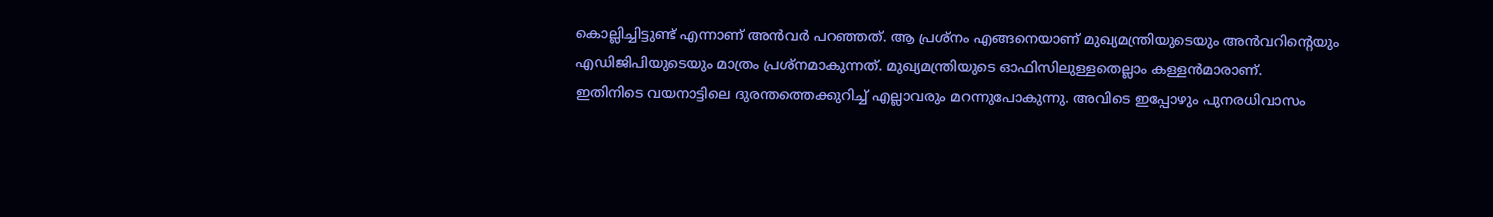കൊല്ലിച്ചിട്ടുണ്ട് എന്നാണ് അൻവർ പറഞ്ഞത്. ആ പ്രശ്നം എങ്ങനെയാണ് മുഖ്യമന്ത്രിയുടെയും അൻവറിന്റെയും എഡിജിപിയുടെയും മാത്രം പ്രശ്നമാകുന്നത്. മുഖ്യമന്ത്രിയുടെ ഓഫിസിലുള്ളതെല്ലാം കള്ളൻമാരാണ്.
ഇതിനിടെ വയനാട്ടിലെ ദുരന്തത്തെക്കുറിച്ച് എല്ലാവരും മറന്നുപോകുന്നു. അവിടെ ഇപ്പോഴും പുനരധിവാസം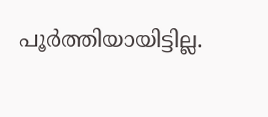പൂർത്തിയായിട്ടില്ല.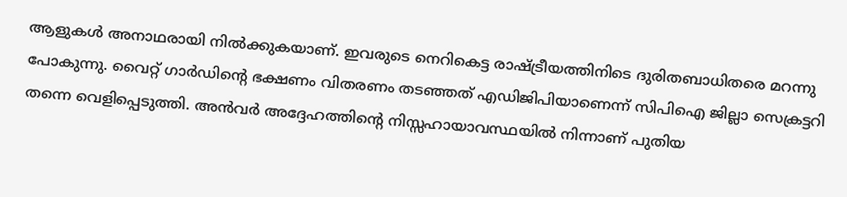ആളുകൾ അനാഥരായി നിൽക്കുകയാണ്. ഇവരുടെ നെറികെട്ട രാഷ്ട്രീയത്തിനിടെ ദുരിതബാധിതരെ മറന്നു പോകുന്നു. വൈറ്റ് ഗാർഡിന്റെ ഭക്ഷണം വിതരണം തടഞ്ഞത് എഡിജിപിയാണെന്ന് സിപിഐ ജില്ലാ സെക്രട്ടറി തന്നെ വെളിപ്പെടുത്തി. അൻവർ അദ്ദേഹത്തിന്റെ നിസ്സഹായാവസ്ഥയിൽ നിന്നാണ് പുതിയ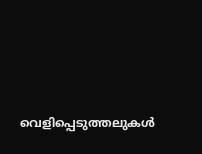വെളിപ്പെടുത്തലുകൾ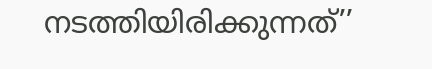നടത്തിയിരിക്കുന്നത്’’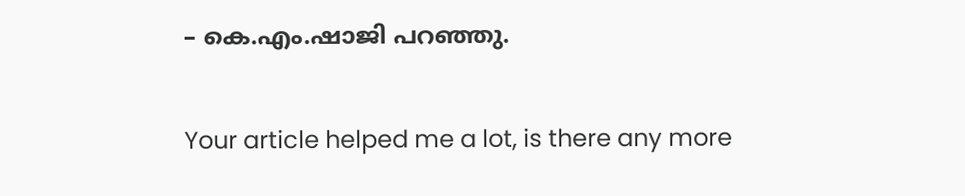– കെ.എം.ഷാജി പറഞ്ഞു.

Your article helped me a lot, is there any more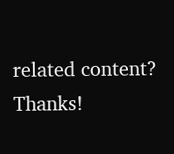related content? Thanks!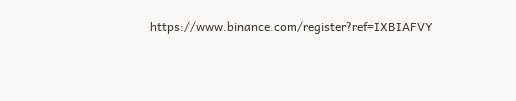https://www.binance.com/register?ref=IXBIAFVY